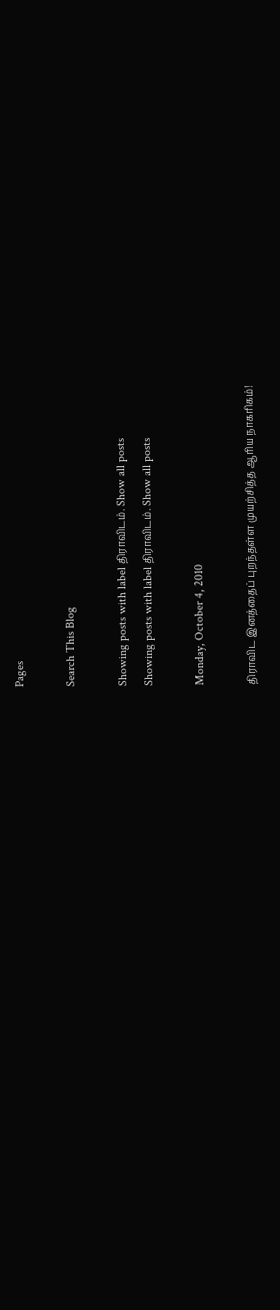Pages

Search This Blog

Showing posts with label திராவிடம். Show all posts
Showing posts with label திராவிடம். Show all posts

Monday, October 4, 2010

திராவிட இனத்தைப் புறந்தள்ள முயற்சித்த ஆரிய நாகரிகம்!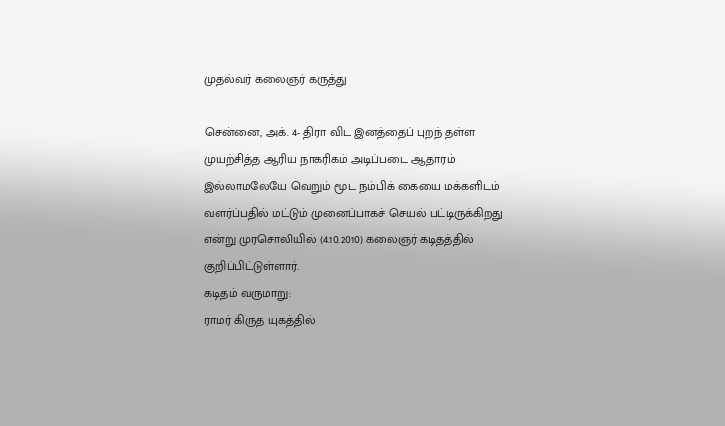முதல்வர் கலைஞர் கருத்து

சென்னை, அக். 4- திரா விட இனத்தைப் புறந் தள்ள முயற்சித்த ஆரிய நாகரிகம் அடிப்படை ஆதாரம் இல்லாமலேயே வெறும் மூட நம்பிக் கையை மக்களிடம் வளர்ப்பதில் மட்டும் முனைப்பாகச் செயல் பட்டிருக்கிறது என்று முரசொலியில் (4.10.2010) கலைஞர் கடிதத்தில் குறிப்பிட்டுள்ளார்.
கடிதம் வருமாறு:
ராமர் கிருத யுகத்தில்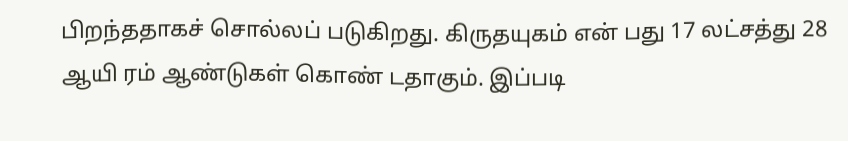பிறந்ததாகச் சொல்லப் படுகிறது. கிருதயுகம் என் பது 17 லட்சத்து 28 ஆயி ரம் ஆண்டுகள் கொண் டதாகும். இப்படி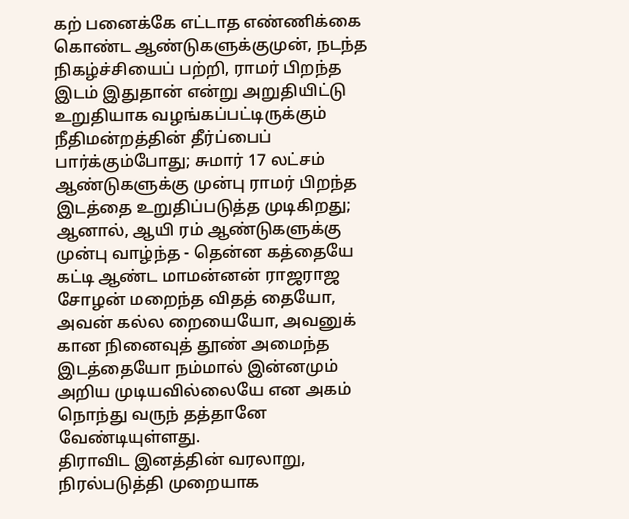கற் பனைக்கே எட்டாத எண்ணிக்கை கொண்ட ஆண்டுகளுக்குமுன், நடந்த நிகழ்ச்சியைப் பற்றி, ராமர் பிறந்த இடம் இதுதான் என்று அறுதியிட்டு உறுதியாக வழங்கப்பட்டிருக்கும் நீதிமன்றத்தின் தீர்ப்பைப் பார்க்கும்போது; சுமார் 17 லட்சம் ஆண்டுகளுக்கு முன்பு ராமர் பிறந்த இடத்தை உறுதிப்படுத்த முடிகிறது; ஆனால், ஆயி ரம் ஆண்டுகளுக்கு முன்பு வாழ்ந்த - தென்ன கத்தையே கட்டி ஆண்ட மாமன்னன் ராஜராஜ சோழன் மறைந்த விதத் தையோ, அவன் கல்ல றையையோ, அவனுக் கான நினைவுத் தூண் அமைந்த இடத்தையோ நம்மால் இன்னமும் அறிய முடியவில்லையே என அகம் நொந்து வருந் தத்தானே வேண்டியுள்ளது.
திராவிட இனத்தின் வரலாறு, நிரல்படுத்தி முறையாக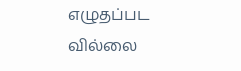எழுதப்பட வில்லை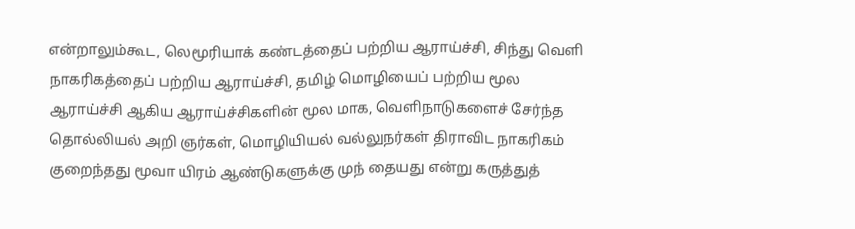என்றாலும்கூட, லெமூரியாக் கண்டத்தைப் பற்றிய ஆராய்ச்சி, சிந்து வெளி நாகரிகத்தைப் பற்றிய ஆராய்ச்சி, தமிழ் மொழியைப் பற்றிய மூல ஆராய்ச்சி ஆகிய ஆராய்ச்சிகளின் மூல மாக, வெளிநாடுகளைச் சேர்ந்த தொல்லியல் அறி ஞர்கள், மொழியியல் வல்லுநர்கள் திராவிட நாகரிகம் குறைந்தது மூவா யிரம் ஆண்டுகளுக்கு முந் தையது என்று கருத்துத்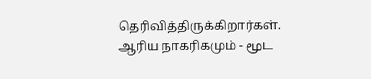தெரிவித்திருக்கிறார்கள்.
ஆரிய நாகரிகமும் - மூட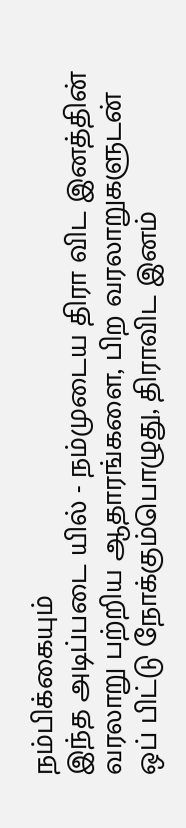நம்பிக்கையும்
இந்த அடிப்படை யில் - நம்முடைய திரா விட இனத்தின் வரலாறு பற்றிய ஆதாரங்களை, பிற வரலாறுகளுடன் ஒப் பிட்டு நோக்கும்பொழுது, திராவிட இனம்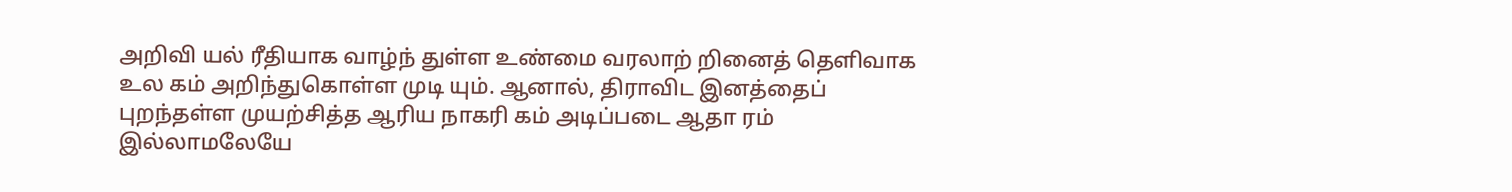அறிவி யல் ரீதியாக வாழ்ந் துள்ள உண்மை வரலாற் றினைத் தெளிவாக உல கம் அறிந்துகொள்ள முடி யும். ஆனால், திராவிட இனத்தைப் புறந்தள்ள முயற்சித்த ஆரிய நாகரி கம் அடிப்படை ஆதா ரம் இல்லாமலேயே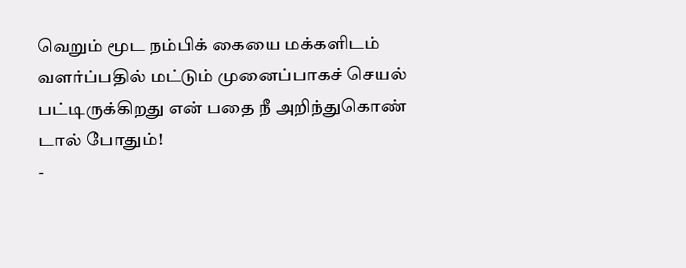வெறும் மூட நம்பிக் கையை மக்களிடம் வளர்ப்பதில் மட்டும் முனைப்பாகச் செயல் பட்டிருக்கிறது என் பதை நீ அறிந்துகொண் டால் போதும்!
-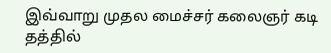இவ்வாறு முதல மைச்சர் கலைஞர் கடி தத்தில்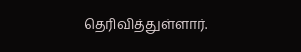தெரிவித்துள்ளார்.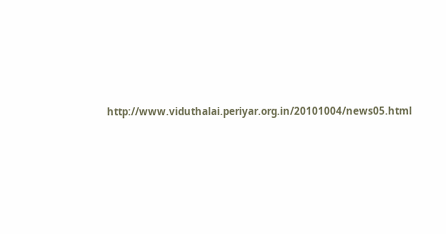http://www.viduthalai.periyar.org.in/20101004/news05.html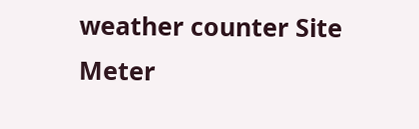weather counter Site Meter